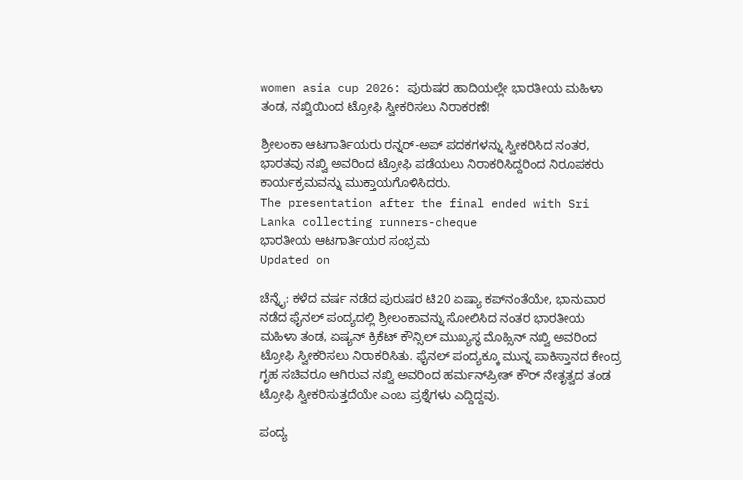women asia cup 2026: ಪುರುಷರ ಹಾದಿಯಲ್ಲೇ ಭಾರತೀಯ ಮಹಿಳಾ ತಂಡ, ನಖ್ವಿಯಿಂದ ಟ್ರೋಫಿ ಸ್ವೀಕರಿಸಲು ನಿರಾಕರಣೆ!

ಶ್ರೀಲಂಕಾ ಆಟಗಾರ್ತಿಯರು ರನ್ನರ್-ಅಪ್ ಪದಕಗಳನ್ನು ಸ್ವೀಕರಿಸಿದ ನಂತರ, ಭಾರತವು ನಖ್ವಿ ಅವರಿಂದ ಟ್ರೋಫಿ ಪಡೆಯಲು ನಿರಾಕರಿಸಿದ್ದರಿಂದ ನಿರೂಪಕರು ಕಾರ್ಯಕ್ರಮವನ್ನು ಮುಕ್ತಾಯಗೊಳಿಸಿದರು.
The presentation after the final ended with Sri Lanka collecting runners-cheque
ಭಾರತೀಯ ಆಟಗಾರ್ತಿಯರ ಸಂಭ್ರಮ
Updated on

ಚೆನ್ನೈ: ಕಳೆದ ವರ್ಷ ನಡೆದ ಪುರುಷರ ಟಿ20 ಏಷ್ಯಾ ಕಪ್‌ನಂತೆಯೇ, ಭಾನುವಾರ ನಡೆದ ಫೈನಲ್ ಪಂದ್ಯದಲ್ಲಿ ಶ್ರೀಲಂಕಾವನ್ನು ಸೋಲಿಸಿದ ನಂತರ ಭಾರತೀಯ ಮಹಿಳಾ ತಂಡ, ಏಷ್ಯನ್ ಕ್ರಿಕೆಟ್ ಕೌನ್ಸಿಲ್ ಮುಖ್ಯಸ್ಥ ಮೊಹ್ಸಿನ್ ನಖ್ವಿ ಅವರಿಂದ ಟ್ರೋಫಿ ಸ್ವೀಕರಿಸಲು ನಿರಾಕರಿಸಿತು. ಫೈನಲ್ ಪಂದ್ಯಕ್ಕೂ ಮುನ್ನ ಪಾಕಿಸ್ತಾನದ ಕೇಂದ್ರ ಗೃಹ ಸಚಿವರೂ ಆಗಿರುವ ನಖ್ವಿ ಅವರಿಂದ ಹರ್ಮನ್‌ಪ್ರೀತ್ ಕೌರ್ ನೇತೃತ್ವದ ತಂಡ ಟ್ರೋಫಿ ಸ್ವೀಕರಿಸುತ್ತದೆಯೇ ಎಂಬ ಪ್ರಶ್ನೆಗಳು ಎದ್ದಿದ್ದವು.

ಪಂದ್ಯ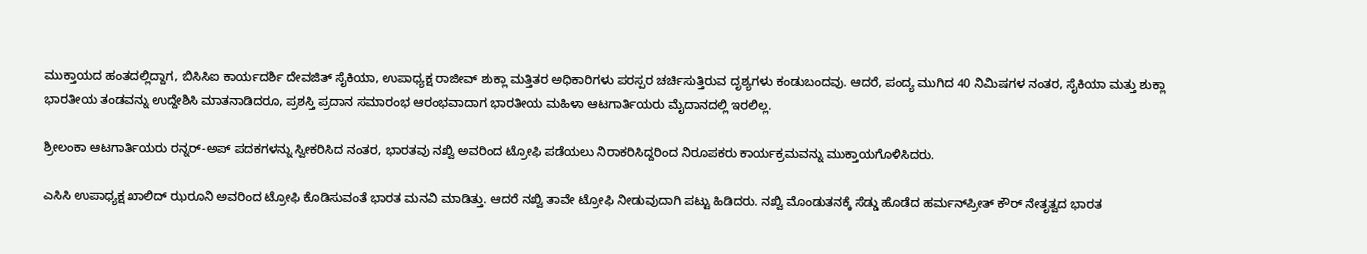ಮುಕ್ತಾಯದ ಹಂತದಲ್ಲಿದ್ದಾಗ, ಬಿಸಿಸಿಐ ಕಾರ್ಯದರ್ಶಿ ದೇವಜಿತ್ ಸೈಕಿಯಾ, ಉಪಾಧ್ಯಕ್ಷ ರಾಜೀವ್ ಶುಕ್ಲಾ ಮತ್ತಿತರ ಅಧಿಕಾರಿಗಳು ಪರಸ್ಪರ ಚರ್ಚಿಸುತ್ತಿರುವ ದೃಶ್ಯಗಳು ಕಂಡುಬಂದವು. ಆದರೆ, ಪಂದ್ಯ ಮುಗಿದ 40 ನಿಮಿಷಗಳ ನಂತರ, ಸೈಕಿಯಾ ಮತ್ತು ಶುಕ್ಲಾ ಭಾರತೀಯ ತಂಡವನ್ನು ಉದ್ದೇಶಿಸಿ ಮಾತನಾಡಿದರೂ, ಪ್ರಶಸ್ತಿ ಪ್ರದಾನ ಸಮಾರಂಭ ಆರಂಭವಾದಾಗ ಭಾರತೀಯ ಮಹಿಳಾ ಆಟಗಾರ್ತಿಯರು ಮೈದಾನದಲ್ಲಿ ಇರಲಿಲ್ಲ.

ಶ್ರೀಲಂಕಾ ಆಟಗಾರ್ತಿಯರು ರನ್ನರ್-ಅಪ್ ಪದಕಗಳನ್ನು ಸ್ವೀಕರಿಸಿದ ನಂತರ, ಭಾರತವು ನಖ್ವಿ ಅವರಿಂದ ಟ್ರೋಫಿ ಪಡೆಯಲು ನಿರಾಕರಿಸಿದ್ದರಿಂದ ನಿರೂಪಕರು ಕಾರ್ಯಕ್ರಮವನ್ನು ಮುಕ್ತಾಯಗೊಳಿಸಿದರು.

ಎಸಿಸಿ ಉಪಾಧ್ಯಕ್ಷ ಖಾಲಿದ್ ಝರೂನಿ ಅವರಿಂದ ಟ್ರೋಫಿ ಕೊಡಿಸುವಂತೆ ಭಾರತ ಮನವಿ ಮಾಡಿತ್ತು. ಆದರೆ ನಖ್ವಿ ತಾವೇ ಟ್ರೋಫಿ ನೀಡುವುದಾಗಿ ಪಟ್ಟು ಹಿಡಿದರು. ನಖ್ವಿ ಮೊಂಡುತನಕ್ಕೆ ಸೆಡ್ಡು ಹೊಡೆದ ಹರ್ಮನ್‌ಪ್ರೀತ್ ಕೌರ್ ನೇತೃತ್ವದ ಭಾರತ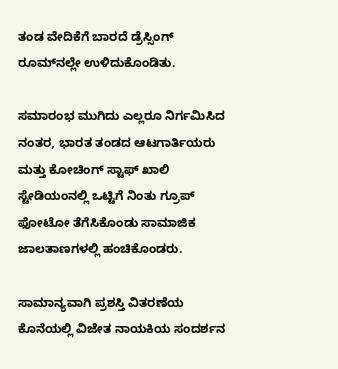ತಂಡ ವೇದಿಕೆಗೆ ಬಾರದೆ ಡ್ರೆಸ್ಸಿಂಗ್ ರೂಮ್‌ನಲ್ಲೇ ಉಳಿದುಕೊಂಡಿತು.

ಸಮಾರಂಭ ಮುಗಿದು ಎಲ್ಲರೂ ನಿರ್ಗಮಿಸಿದ ನಂತರ, ಭಾರತ ತಂಡದ ಆಟಗಾರ್ತಿಯರು ಮತ್ತು ಕೋಚಿಂಗ್ ಸ್ಟಾಫ್ ಖಾಲಿ ಸ್ಟೇಡಿಯಂನಲ್ಲಿ ಒಟ್ಟಿಗೆ ನಿಂತು ಗ್ರೂಪ್ ಫೋಟೋ ತೆಗೆಸಿಕೊಂಡು ಸಾಮಾಜಿಕ ಜಾಲತಾಣಗಳಲ್ಲಿ ಹಂಚಿಕೊಂಡರು.

ಸಾಮಾನ್ಯವಾಗಿ ಪ್ರಶಸ್ತಿ ವಿತರಣೆಯ ಕೊನೆಯಲ್ಲಿ ವಿಜೇತ ನಾಯಕಿಯ ಸಂದರ್ಶನ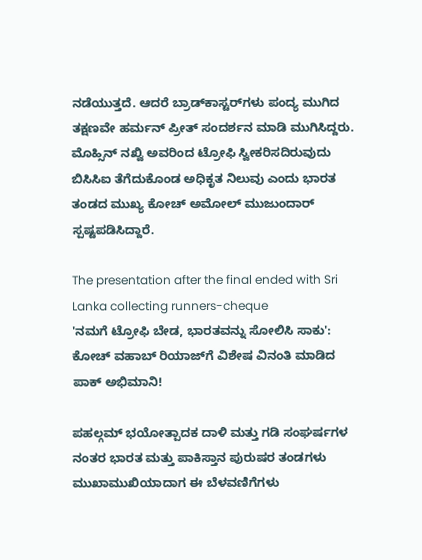ನಡೆಯುತ್ತದೆ. ಆದರೆ ಬ್ರಾಡ್‌ಕಾಸ್ಟರ್‌ಗಳು ಪಂದ್ಯ ಮುಗಿದ ತಕ್ಷಣವೇ ಹರ್ಮನ್‌ ಪ್ರೀತ್‌ ಸಂದರ್ಶನ ಮಾಡಿ ಮುಗಿಸಿದ್ದರು. ಮೊಹ್ಸಿನ್ ನಖ್ವಿ ಅವರಿಂದ ಟ್ರೋಫಿ ಸ್ವೀಕರಿಸದಿರುವುದು ಬಿಸಿಸಿಐ ತೆಗೆದುಕೊಂಡ ಅಧಿಕೃತ ನಿಲುವು ಎಂದು ಭಾರತ ತಂಡದ ಮುಖ್ಯ ಕೋಚ್ ಅಮೋಲ್ ಮುಜುಂದಾರ್ ಸ್ಪಷ್ಟಪಡಿಸಿದ್ದಾರೆ.

The presentation after the final ended with Sri Lanka collecting runners-cheque
'ನಮಗೆ ಟ್ರೋಫಿ ಬೇಡ, ಭಾರತವನ್ನು ಸೋಲಿಸಿ ಸಾಕು': ಕೋಚ್ ವಹಾಬ್ ರಿಯಾಜ್‌ಗೆ ವಿಶೇಷ ವಿನಂತಿ ಮಾಡಿದ ಪಾಕ್ ಅಭಿಮಾನಿ!

ಪಹಲ್ಗಮ್ ಭಯೋತ್ಪಾದಕ ದಾಳಿ ಮತ್ತು ಗಡಿ ಸಂಘರ್ಷಗಳ ನಂತರ ಭಾರತ ಮತ್ತು ಪಾಕಿಸ್ತಾನ ಪುರುಷರ ತಂಡಗಳು ಮುಖಾಮುಖಿಯಾದಾಗ ಈ ಬೆಳವಣಿಗೆಗಳು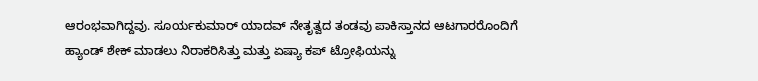ಆರಂಭವಾಗಿದ್ದವು. ಸೂರ್ಯಕುಮಾರ್ ಯಾದವ್ ನೇತೃತ್ವದ ತಂಡವು ಪಾಕಿಸ್ತಾನದ ಆಟಗಾರರೊಂದಿಗೆ ಹ್ಯಾಂಡ್ ಶೇಕ್ ಮಾಡಲು ನಿರಾಕರಿಸಿತ್ತು ಮತ್ತು ಏಷ್ಯಾ ಕಪ್ ಟ್ರೋಫಿಯನ್ನು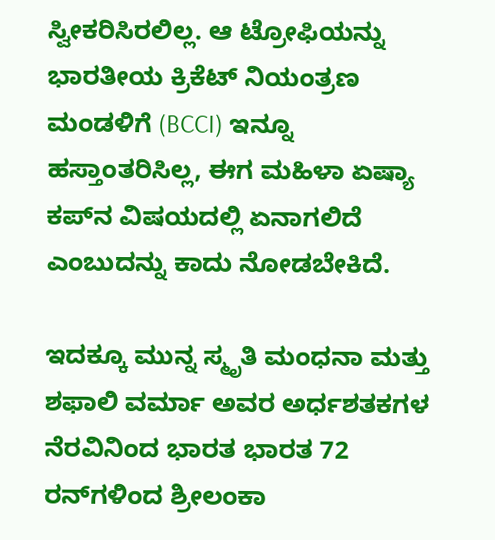ಸ್ವೀಕರಿಸಿರಲಿಲ್ಲ. ಆ ಟ್ರೋಫಿಯನ್ನು ಭಾರತೀಯ ಕ್ರಿಕೆಟ್ ನಿಯಂತ್ರಣ ಮಂಡಳಿಗೆ (BCCI) ಇನ್ನೂ ಹಸ್ತಾಂತರಿಸಿಲ್ಲ, ಈಗ ಮಹಿಳಾ ಏಷ್ಯಾ ಕಪ್‌ನ ವಿಷಯದಲ್ಲಿ ಏನಾಗಲಿದೆ ಎಂಬುದನ್ನು ಕಾದು ನೋಡಬೇಕಿದೆ.

ಇದಕ್ಕೂ ಮುನ್ನ ಸ್ಮೃತಿ ಮಂಧನಾ ಮತ್ತು ಶಫಾಲಿ ವರ್ಮಾ ಅವರ ಅರ್ಧಶತಕಗಳ ನೆರವಿನಿಂದ ಭಾರತ ಭಾರತ 72 ರನ್‌ಗಳಿಂದ ಶ್ರೀಲಂಕಾ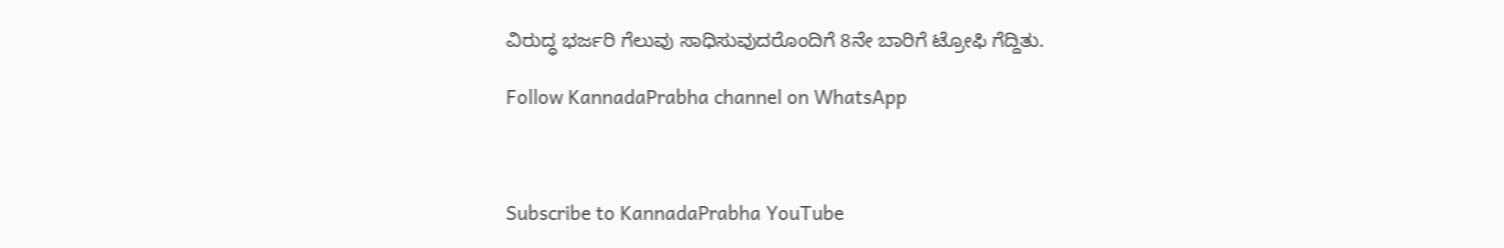ವಿರುದ್ಧ ಭರ್ಜರಿ ಗೆಲುವು ಸಾಧಿಸುವುದರೊಂದಿಗೆ 8ನೇ ಬಾರಿಗೆ ಟ್ರೋಫಿ ಗೆದ್ದಿತು.

Follow KannadaPrabha channel on WhatsApp



Subscribe to KannadaPrabha YouTube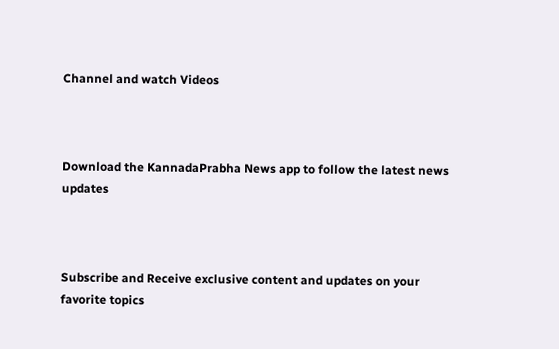Channel and watch Videos



Download the KannadaPrabha News app to follow the latest news updates



Subscribe and Receive exclusive content and updates on your favorite topics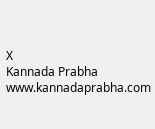X
Kannada Prabha
www.kannadaprabha.com